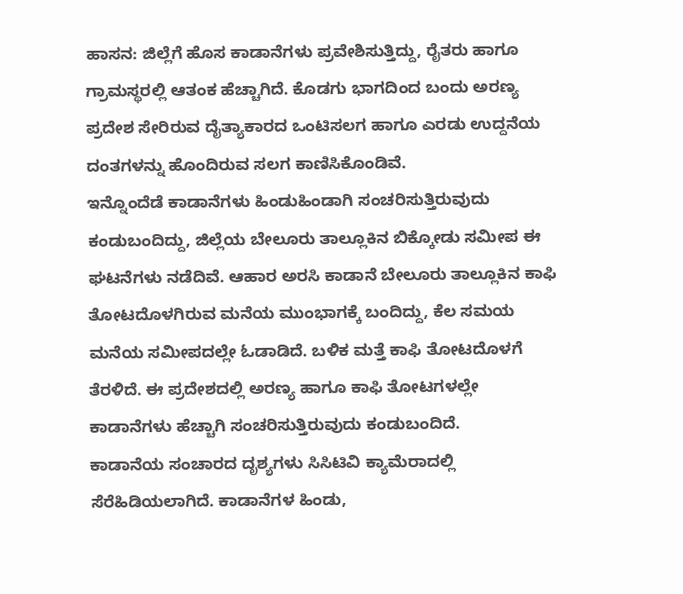ಹಾಸನ: ಜಿಲ್ಲೆಗೆ ಹೊಸ ಕಾಡಾನೆಗಳು ಪ್ರವೇಶಿಸುತ್ತಿದ್ದು, ರೈತರು ಹಾಗೂ ಗ್ರಾಮಸ್ಥರಲ್ಲಿ ಆತಂಕ ಹೆಚ್ಚಾಗಿದೆ. ಕೊಡಗು ಭಾಗದಿಂದ ಬಂದು ಅರಣ್ಯ ಪ್ರದೇಶ ಸೇರಿರುವ ದೈತ್ಯಾಕಾರದ ಒಂಟಿಸಲಗ ಹಾಗೂ ಎರಡು ಉದ್ದನೆಯ ದಂತಗಳನ್ನು ಹೊಂದಿರುವ ಸಲಗ ಕಾಣಿಸಿಕೊಂಡಿವೆ.
ಇನ್ನೊಂದೆಡೆ ಕಾಡಾನೆಗಳು ಹಿಂಡುಹಿಂಡಾಗಿ ಸಂಚರಿಸುತ್ತಿರುವುದು ಕಂಡುಬಂದಿದ್ದು, ಜಿಲ್ಲೆಯ ಬೇಲೂರು ತಾಲ್ಲೂಕಿನ ಬಿಕ್ಕೋಡು ಸಮೀಪ ಈ ಘಟನೆಗಳು ನಡೆದಿವೆ. ಆಹಾರ ಅರಸಿ ಕಾಡಾನೆ ಬೇಲೂರು ತಾಲ್ಲೂಕಿನ ಕಾಫಿ ತೋಟದೊಳಗಿರುವ ಮನೆಯ ಮುಂಭಾಗಕ್ಕೆ ಬಂದಿದ್ದು, ಕೆಲ ಸಮಯ ಮನೆಯ ಸಮೀಪದಲ್ಲೇ ಓಡಾಡಿದೆ. ಬಳಿಕ ಮತ್ತೆ ಕಾಫಿ ತೋಟದೊಳಗೆ ತೆರಳಿದೆ. ಈ ಪ್ರದೇಶದಲ್ಲಿ ಅರಣ್ಯ ಹಾಗೂ ಕಾಫಿ ತೋಟಗಳಲ್ಲೇ ಕಾಡಾನೆಗಳು ಹೆಚ್ಚಾಗಿ ಸಂಚರಿಸುತ್ತಿರುವುದು ಕಂಡುಬಂದಿದೆ.
ಕಾಡಾನೆಯ ಸಂಚಾರದ ದೃಶ್ಯಗಳು ಸಿಸಿಟಿವಿ ಕ್ಯಾಮೆರಾದಲ್ಲಿ ಸೆರೆಹಿಡಿಯಲಾಗಿದೆ. ಕಾಡಾನೆಗಳ ಹಿಂಡು,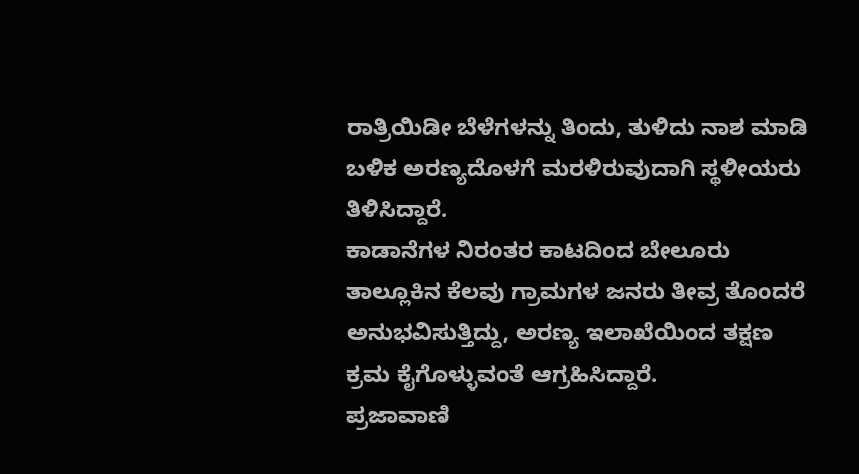ರಾತ್ರಿಯಿಡೀ ಬೆಳೆಗಳನ್ನು ತಿಂದು, ತುಳಿದು ನಾಶ ಮಾಡಿ ಬಳಿಕ ಅರಣ್ಯದೊಳಗೆ ಮರಳಿರುವುದಾಗಿ ಸ್ಥಳೀಯರು ತಿಳಿಸಿದ್ದಾರೆ.
ಕಾಡಾನೆಗಳ ನಿರಂತರ ಕಾಟದಿಂದ ಬೇಲೂರು ತಾಲ್ಲೂಕಿನ ಕೆಲವು ಗ್ರಾಮಗಳ ಜನರು ತೀವ್ರ ತೊಂದರೆ ಅನುಭವಿಸುತ್ತಿದ್ದು, ಅರಣ್ಯ ಇಲಾಖೆಯಿಂದ ತಕ್ಷಣ ಕ್ರಮ ಕೈಗೊಳ್ಳುವಂತೆ ಆಗ್ರಹಿಸಿದ್ದಾರೆ.
ಪ್ರಜಾವಾಣಿ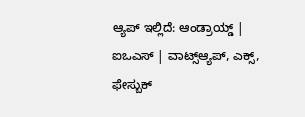ಆ್ಯಪ್ ಇಲ್ಲಿದೆ: ಆಂಡ್ರಾಯ್ಡ್ | ಐಒಎಸ್ | ವಾಟ್ಸ್ಆ್ಯಪ್, ಎಕ್ಸ್, ಫೇಸ್ಬುಕ್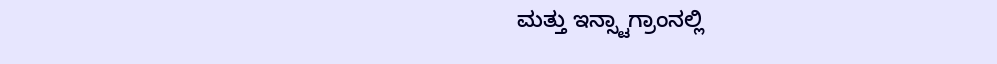ಮತ್ತು ಇನ್ಸ್ಟಾಗ್ರಾಂನಲ್ಲಿ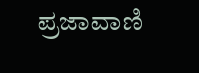ಪ್ರಜಾವಾಣಿ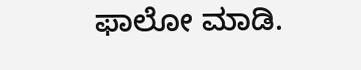ಫಾಲೋ ಮಾಡಿ.